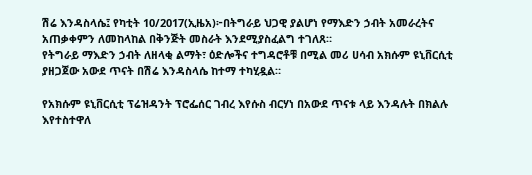ሽሬ እንዳስላሴ፤ የካቲት 10/2017(ኢዜአ)፦በትግራይ ህጋዊ ያልሆነ የማእድን ኃብት አመራረትና አጠቃቀምን ለመከላከል በቅንጅት መስራት እንደሚያስፈልግ ተገለጸ።
የትግራይ ማእድን ኃብት ለዘላቂ ልማት፣ ዕድሎችና ተግዳሮቶቹ በሚል መሪ ሀሳብ አክሱም ዩኒቨርሲቲ ያዘጋጀው አውደ ጥናት በሽሬ እንዳስላሴ ከተማ ተካሂዷል።

የአክሱም ዩኒቨርሲቲ ፕሬዝዳንት ፕሮፌሰር ገብረ እየሱስ ብርሃነ በአውደ ጥናቱ ላይ እንዳሉት በክልሉ እየተስተዋለ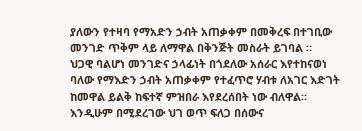ያለውን የተዛባ የማአድን ኃብት አጠቃቀም በመቅረፍ በተገቢው መንገድ ጥቅም ላይ ለማዋል በቅንጅት መስራት ይገባል ።
ህጋዊ ባልሆነ መንገድና ኃላፊነት በጎደለው አሰራር እየተከናወነ ባለው የማእድን ኃብት አጠቃቀም የተፈጥሮ ሃብቱ ለአገር እድገት ከመዋል ይልቅ ከፍተኛ ምዝበራ እየደረሰበት ነው ብለዋል።
እንዲሁም በሚደረገው ህገ ወጥ ፍለጋ በሰውና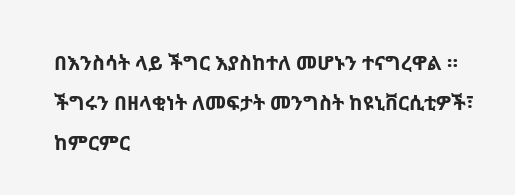በእንስሳት ላይ ችግር እያስከተለ መሆኑን ተናግረዋል ።
ችግሩን በዘላቂነት ለመፍታት መንግስት ከዩኒቨርሲቲዎች፣ ከምርምር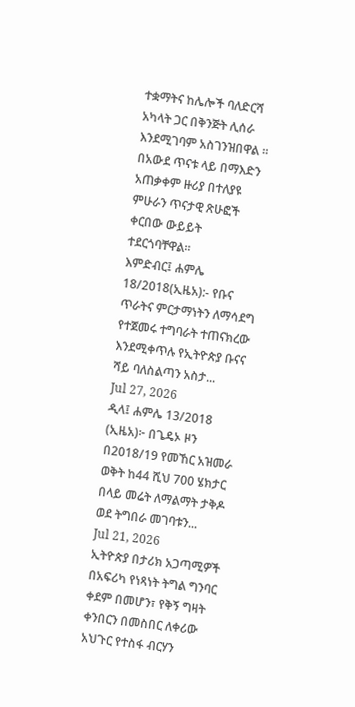ተቋማትና ከሌሎች ባለድርሻ አካላት ጋር በቅንጅት ሊሰራ እንደሚገባም አስገንዝበዋል ።
በአውደ ጥናቱ ላይ በማእድን አጠቃቀም ዙሪያ በተለያዩ ምሁራን ጥናታዊ ጽሁፎች ቀርበው ውይይት ተደርጎባቸዋል።
እምድብር፤ ሐምሌ 18/2018(ኢዜአ):- የቡና ጥራትና ምርታማነትን ለማሳደግ የተጀመሩ ተግባራት ተጠናክረው እንደሚቀጥሉ የኢትዮጵያ ቡናና ሻይ ባለስልጣን አስታ...
Jul 27, 2026
ዲላ፤ ሐምሌ 13/2018 (ኢዜአ)፦ በጌዴኦ ዞን በ2018/19 የመኸር አዝመራ ወቅት ከ44 ሺህ 700 ሄክታር በላይ መሬት ለማልማት ታቅዶ ወደ ትግበራ መገባቱን...
Jul 21, 2026
ኢትዮጵያ በታሪክ አጋጣሚዎች በአፍሪካ የነጻነት ትግል ግንባር ቀደም በመሆን፣ የቅኝ ግዛት ቀንበርን በመስበር ለቀሪው አህጉር የተስፋ ብርሃን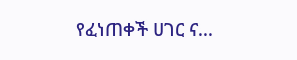የፈነጠቀች ሀገር ና...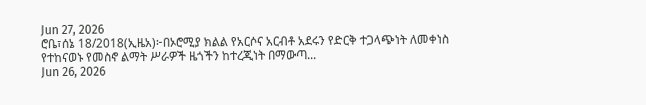Jun 27, 2026
ሮቤ፣ሰኔ 18/2018(ኢዜአ)፦በኦሮሚያ ክልል የአርሶና አርብቶ አደሩን የድርቅ ተጋላጭነት ለመቀነስ የተከናወኑ የመስኖ ልማት ሥራዎች ዜጎችን ከተረጂነት በማውጣ...
Jun 26, 2026